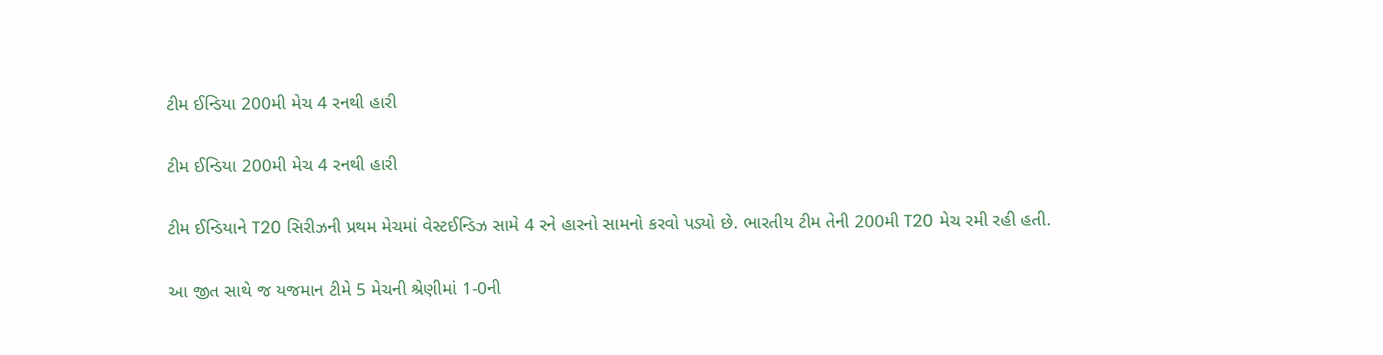ટીમ ઈન્ડિયા 200મી મેચ 4 રનથી હારી

ટીમ ઈન્ડિયા 200મી મેચ 4 રનથી હારી

ટીમ ઈન્ડિયાને T20 સિરીઝની પ્રથમ મેચમાં વેસ્ટઈન્ડિઝ સામે 4 રને હારનો સામનો કરવો પડ્યો છે. ભારતીય ટીમ તેની 200મી T20 મેચ રમી રહી હતી.

આ જીત સાથે જ યજમાન ટીમે 5 મેચની શ્રેણીમાં 1-0ની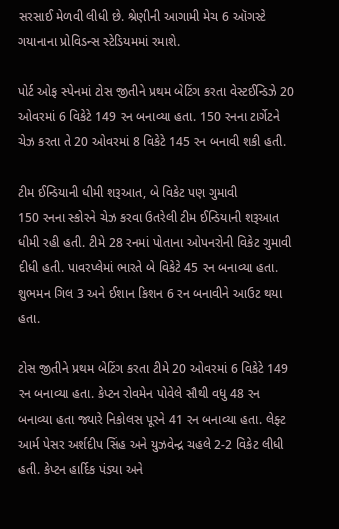સરસાઈ મેળવી લીધી છે. શ્રેણીની આગામી મેચ 6 ઑગસ્ટે ગયાનાના પ્રોવિડન્સ સ્ટેડિયમમાં રમાશે.

પોર્ટ ઓફ સ્પેનમાં ટોસ જીતીને પ્રથમ બેટિંગ કરતા વેસ્ટઈન્ડિઝે 20 ઓવરમાં 6 વિકેટે 149 રન બનાવ્યા હતા. 150 રનના ટાર્ગેટને ચેઝ કરતા તે 20 ઓવરમાં 8 વિકેટે 145 રન બનાવી શકી હતી.

ટીમ ઈન્ડિયાની ધીમી શરૂઆત, બે વિકેટ પણ ગુમાવી
150 રનના સ્કોરને ચેઝ કરવા ઉતરેલી ટીમ ઈન્ડિયાની શરૂઆત ધીમી રહી હતી. ટીમે 28 રનમાં પોતાના ઓપનરોની વિકેટ ગુમાવી દીધી હતી. પાવરપ્લેમાં ભારતે બે વિકેટે 45 રન બનાવ્યા હતા. શુભમન ગિલ 3 અને ઈશાન કિશન 6 રન બનાવીને આઉટ થયા હતા.

ટોસ જીતીને પ્રથમ બેટિંગ કરતા ટીમે 20 ઓવરમાં 6 વિકેટે 149 રન બનાવ્યા હતા. કેપ્ટન રોવમેન પોવેલે સૌથી વધુ 48 રન બનાવ્યા હતા જ્યારે નિકોલસ પૂરને 41 રન બનાવ્યા હતા. લેફ્ટ આર્મ પેસર અર્શદીપ સિંહ અને યુઝવેન્દ્ર ચહલે 2-2 વિકેટ લીધી હતી. કેપ્ટન હાર્દિક પંડ્યા અને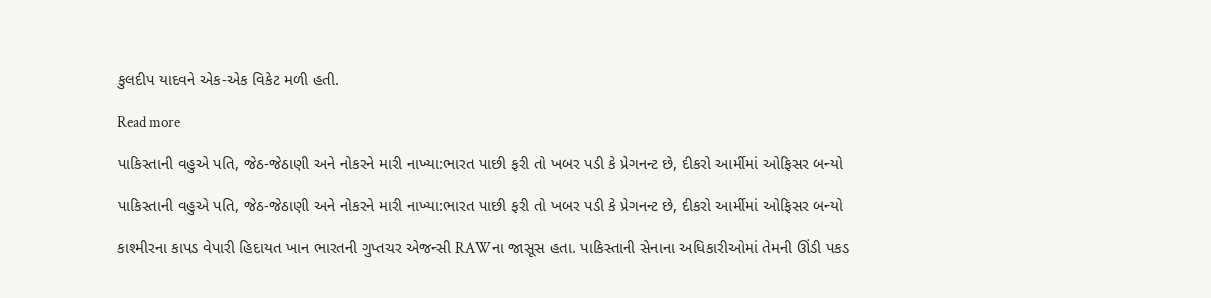કુલદીપ યાદવને એક-એક વિકેટ મળી હતી.

Read more

પાકિસ્તાની વહુએ પતિ, જેઠ-જેઠાણી અને નોકરને મારી નાખ્યા:ભારત પાછી ફરી તો ખબર પડી કે પ્રેગનન્ટ છે, દીકરો આર્મીમાં ઓફિસર બન્યો

પાકિસ્તાની વહુએ પતિ, જેઠ-જેઠાણી અને નોકરને મારી નાખ્યા:ભારત પાછી ફરી તો ખબર પડી કે પ્રેગનન્ટ છે, દીકરો આર્મીમાં ઓફિસર બન્યો

કાશ્મીરના કાપડ વેપારી હિદાયત ખાન ભારતની ગુપ્તચર એજન્સી RAWના જાસૂસ હતા. પાકિસ્તાની સેનાના અધિકારીઓમાં તેમની ઊંડી પકડ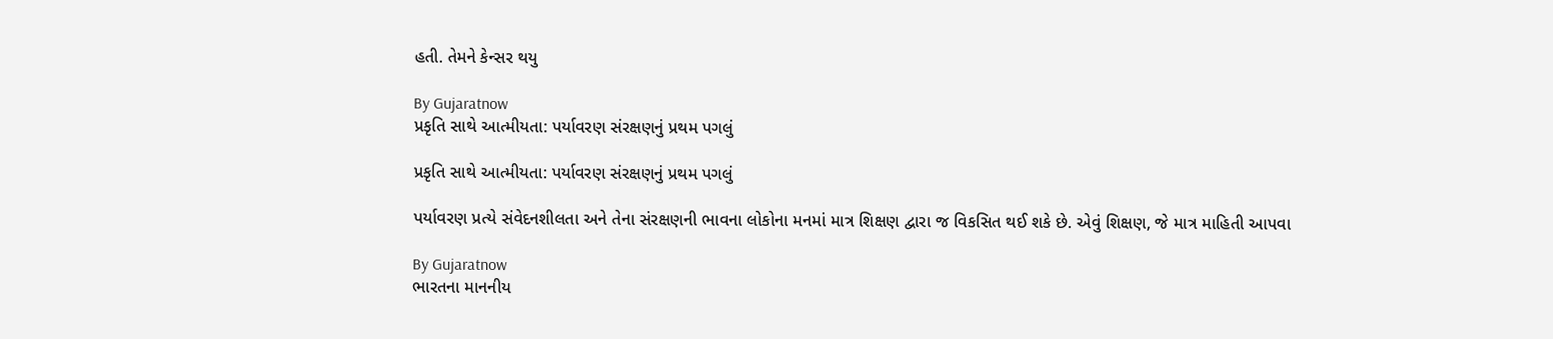હતી. તેમને કેન્સર થયુ

By Gujaratnow
પ્રકૃતિ સાથે આત્મીયતા: પર્યાવરણ સંરક્ષણનું પ્રથમ પગલું

પ્રકૃતિ સાથે આત્મીયતા: પર્યાવરણ સંરક્ષણનું પ્રથમ પગલું

પર્યાવરણ પ્રત્યે સંવેદનશીલતા અને તેના સંરક્ષણની ભાવના લોકોના મનમાં માત્ર શિક્ષણ દ્વારા જ વિકસિત થઈ શકે છે. એવું શિક્ષણ, જે માત્ર માહિતી આપવા

By Gujaratnow
ભારતના માનનીય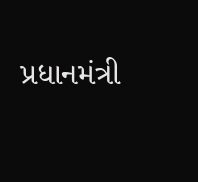પ્રધાનમંત્રી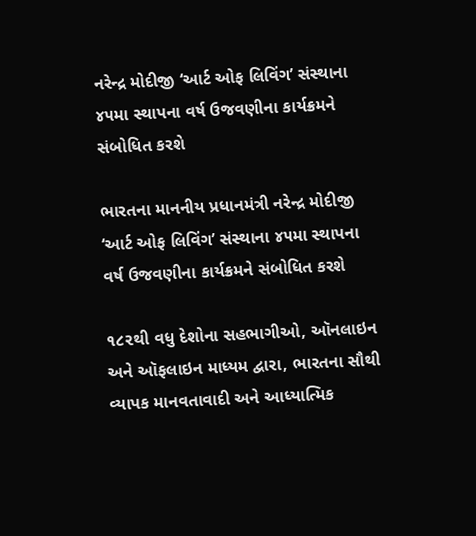નરેન્દ્ર મોદીજી ‘આર્ટ ઓફ લિવિંગ’ સંસ્થાના ૪૫મા સ્થાપના વર્ષ ઉજવણીના કાર્યક્રમને સંબોધિત કરશે

ભારતના માનનીય પ્રધાનમંત્રી નરેન્દ્ર મોદીજી ‘આર્ટ ઓફ લિવિંગ’ સંસ્થાના ૪૫મા સ્થાપના વર્ષ ઉજવણીના કાર્યક્રમને સંબોધિત કરશે

૧૮૨થી વધુ દેશોના સહભાગીઓ, ઑનલાઇન અને ઑફલાઇન માધ્યમ દ્વારા, ભારતના સૌથી વ્યાપક માનવતાવાદી અને આધ્યાત્મિક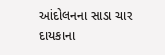આંદોલનના સાડા ચાર દાયકાના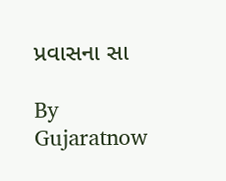પ્રવાસના સા

By Gujaratnow